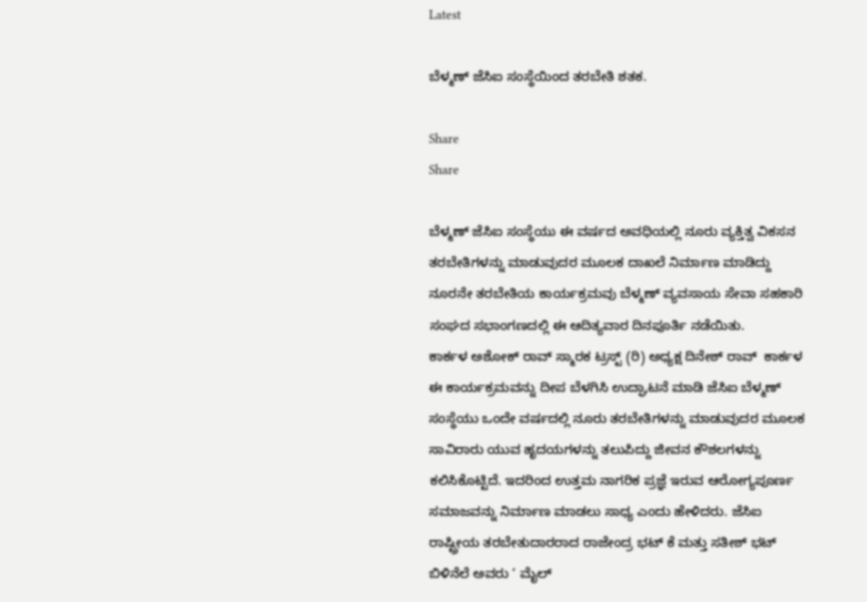Latest

ಬೆಳ್ಮಣ್ ಜೆಸಿಐ ಸಂಸ್ಥೆಯಿಂದ ತರಬೇತಿ ಶತಕ.

Share
Share

ಬೆಳ್ಮಣ್ ಜೆಸಿಐ ಸಂಸ್ಥೆಯು ಈ ವರ್ಷದ ಅವಧಿಯಲ್ಲಿ ನೂರು ವ್ಯಕ್ತಿತ್ವ ವಿಕಸನ ತರಬೇತಿಗಳನ್ನು ಮಾಡುವುದರ ಮೂಲಕ ದಾಖಲೆ ನಿರ್ಮಾಣ ಮಾಡಿದ್ದು ನೂರನೇ ತರಬೇತಿಯ ಕಾರ್ಯಕ್ರಮವು ಬೆಳ್ಮಣ್ ವ್ಯವಸಾಯ ಸೇವಾ ಸಹಕಾರಿ ಸಂಘದ ಸಭಾಂಗಣದಲ್ಲಿ ಈ ಆದಿತ್ಯವಾರ ದಿನಪೂರ್ತಿ ನಡೆಯಿತು.
ಕಾರ್ಕಳ ಅಶೋಕ್ ರಾವ್ ಸ್ಮಾರಕ ಟ್ರಸ್ಟ್ (ರಿ) ಅಧ್ಯಕ್ಷ ದಿನೇಶ್ ರಾವ್  ಕಾರ್ಕಳ ಈ ಕಾರ್ಯಕ್ರಮವನ್ನು ದೀಪ ಬೆಳಗಿಸಿ ಉದ್ಘಾಟನೆ ಮಾಡಿ ಜೆಸಿಐ ಬೆಳ್ಮಣ್ ಸಂಸ್ಥೆಯು ಒಂದೇ ವರ್ಷದಲ್ಲಿ ನೂರು ತರಬೇತಿಗಳನ್ನು ಮಾಡುವುದರ ಮೂಲಕ ಸಾವಿರಾರು ಯುವ ಹೃದಯಗಳನ್ನು ತಲುಪಿದ್ದು ಜೀವನ ಕೌಶಲಗಳನ್ನು ಕಲಿಸಿಕೊಟ್ಟಿದೆ. ಇದರಿಂದ ಉತ್ತಮ ನಾಗರಿಕ ಪ್ರಜ್ಞೆ ಇರುವ ಆರೋಗ್ಯಪೂರ್ಣ ಸಮಾಜವನ್ನು ನಿರ್ಮಾಣ ಮಾಡಲು ಸಾಧ್ಯ ಎಂದು ಹೇಳಿದರು. ಜೆಸಿಐ ರಾಷ್ಟ್ರೀಯ ತರಬೇತುದಾರರಾದ ರಾಜೇಂದ್ರ ಭಟ್ ಕೆ ಮತ್ತು ಸತೀಶ್ ಭಟ್ ಬಿಳಿನೆಲೆ ಅವರು ‘ ಮೈಲ್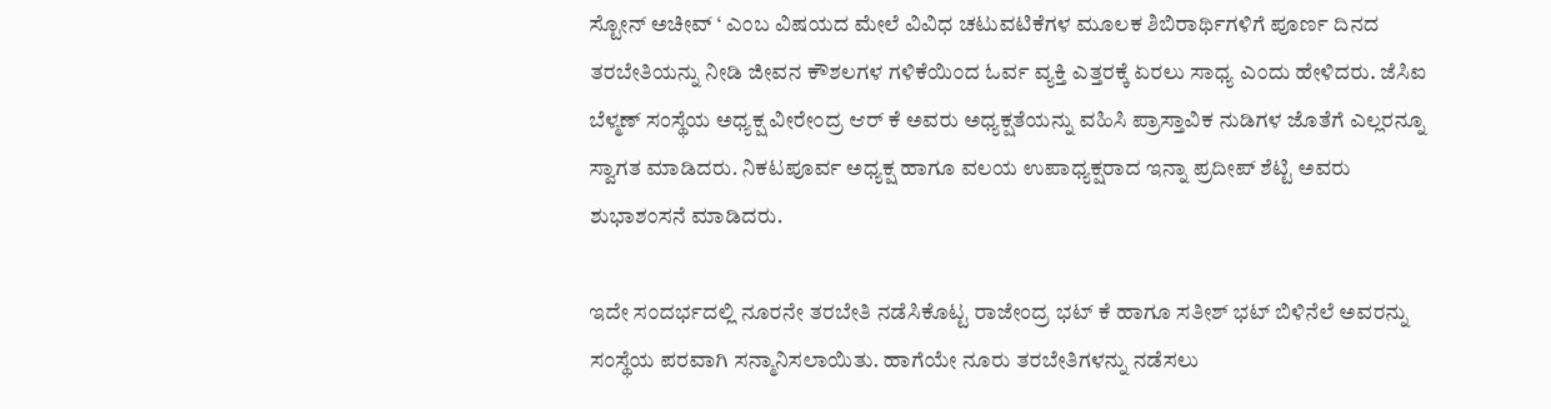ಸ್ಟೋನ್ ಅಚೀವ್ ‘ ಎಂಬ ವಿಷಯದ ಮೇಲೆ ವಿವಿಧ ಚಟುವಟಿಕೆಗಳ ಮೂಲಕ ಶಿಬಿರಾರ್ಥಿಗಳಿಗೆ ಪೂರ್ಣ ದಿನದ ತರಬೇತಿಯನ್ನು ನೀಡಿ ಜೀವನ ಕೌಶಲಗಳ ಗಳಿಕೆಯಿಂದ ಓರ್ವ ವ್ಯಕ್ತಿ ಎತ್ತರಕ್ಕೆ ಏರಲು ಸಾಧ್ಯ ಎಂದು ಹೇಳಿದರು. ಜೆಸಿಐ ಬೆಳ್ಮಣ್ ಸಂಸ್ಥೆಯ ಅಧ್ಯಕ್ಷ ವೀರೇಂದ್ರ ಆರ್ ಕೆ ಅವರು ಅಧ್ಯಕ್ಷತೆಯನ್ನು ವಹಿಸಿ ಪ್ರಾಸ್ತಾವಿಕ ನುಡಿಗಳ ಜೊತೆಗೆ ಎಲ್ಲರನ್ನೂ ಸ್ವಾಗತ ಮಾಡಿದರು. ನಿಕಟಪೂರ್ವ ಅಧ್ಯಕ್ಷ ಹಾಗೂ ವಲಯ ಉಪಾಧ್ಯಕ್ಷರಾದ ಇನ್ನಾ ಪ್ರದೀಪ್ ಶೆಟ್ಟಿ ಅವರು ಶುಭಾಶಂಸನೆ ಮಾಡಿದರು.

ಇದೇ ಸಂದರ್ಭದಲ್ಲಿ ನೂರನೇ ತರಬೇತಿ ನಡೆಸಿಕೊಟ್ಟ ರಾಜೇಂದ್ರ ಭಟ್ ಕೆ ಹಾಗೂ ಸತೀಶ್ ಭಟ್ ಬಿಳಿನೆಲೆ ಅವರನ್ನು ಸಂಸ್ಥೆಯ ಪರವಾಗಿ ಸನ್ಮಾನಿಸಲಾಯಿತು. ಹಾಗೆಯೇ ನೂರು ತರಬೇತಿಗಳನ್ನು ನಡೆಸಲು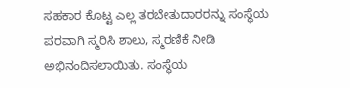ಸಹಕಾರ ಕೊಟ್ಟ ಎಲ್ಲ ತರಬೇತುದಾರರನ್ನು ಸಂಸ್ಥೆಯ ಪರವಾಗಿ ಸ್ಮರಿಸಿ ಶಾಲು, ಸ್ಮರಣಿಕೆ ನೀಡಿ ಅಭಿನಂದಿಸಲಾಯಿತು. ಸಂಸ್ಥೆಯ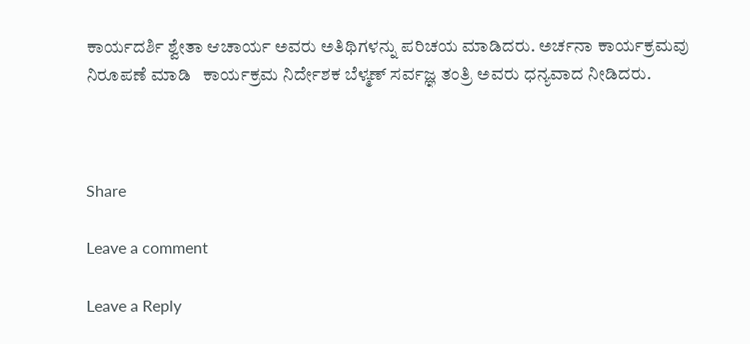ಕಾರ್ಯದರ್ಶಿ ಶ್ವೇತಾ ಆಚಾರ್ಯ ಅವರು ಅತಿಥಿಗಳನ್ನು ಪರಿಚಯ ಮಾಡಿದರು. ಅರ್ಚನಾ ಕಾರ್ಯಕ್ರಮವು ನಿರೂಪಣೆ ಮಾಡಿ   ಕಾರ್ಯಕ್ರಮ ನಿರ್ದೇಶಕ ಬೆಳ್ಮಣ್ ಸರ್ವಜ್ಞ ತಂತ್ರಿ ಅವರು ಧನ್ಯವಾದ ನೀಡಿದರು.



Share

Leave a comment

Leave a Reply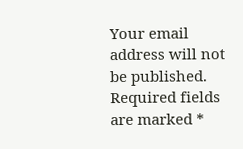Your email address will not be published. Required fields are marked *